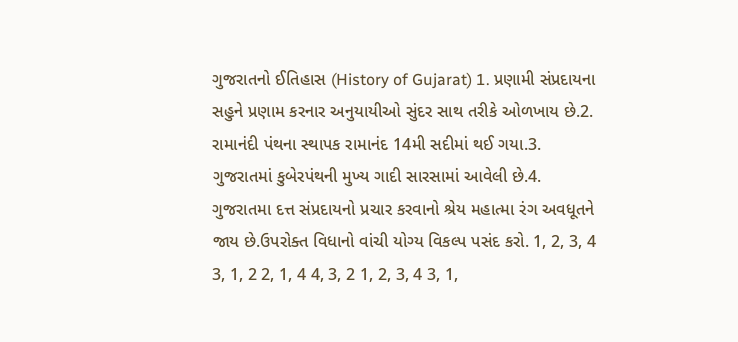ગુજરાતનો ઈતિહાસ (History of Gujarat) 1. પ્રણામી સંપ્રદાયના સહુને પ્રણામ કરનાર અનુયાયીઓ સુંદર સાથ તરીકે ઓળખાય છે.2. રામાનંદી પંથના સ્થાપક રામાનંદ 14મી સદીમાં થઈ ગયા.3. ગુજરાતમાં કુબેરપંથની મુખ્ય ગાદી સારસામાં આવેલી છે.4. ગુજરાતમા દત્ત સંપ્રદાયનો પ્રચાર કરવાનો શ્રેય મહાત્મા રંગ અવધૂતને જાય છે.ઉપરોક્ત વિધાનો વાંચી યોગ્ય વિકલ્પ પસંદ કરો. 1, 2, 3, 4 3, 1, 2 2, 1, 4 4, 3, 2 1, 2, 3, 4 3, 1,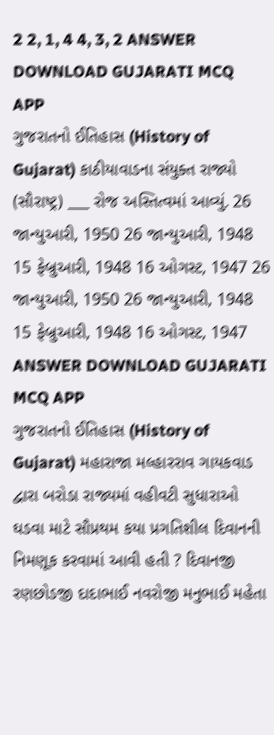2 2, 1, 4 4, 3, 2 ANSWER DOWNLOAD GUJARATI MCQ APP
ગુજરાતનો ઈતિહાસ (History of Gujarat) કાઠીયાવાડના સંયુક્ત રાજ્યો (સૌરાષ્ટ્ર) ___ રોજ અસ્તિત્વમાં આવ્યું. 26 જાન્યુઆરી, 1950 26 જાન્યુઆરી, 1948 15 ફેબ્રુઆરી, 1948 16 ઓગસ્ટ, 1947 26 જાન્યુઆરી, 1950 26 જાન્યુઆરી, 1948 15 ફેબ્રુઆરી, 1948 16 ઓગસ્ટ, 1947 ANSWER DOWNLOAD GUJARATI MCQ APP
ગુજરાતનો ઈતિહાસ (History of Gujarat) મહારાજા મલ્હારરાવ ગાયકવાડ દ્વારા બરોડા રાજ્યમાં વહીવટી સુધારાઓ ઘડવા માટે સૌપ્રથમ કયા પ્રગતિશીલ દિવાનની નિમણૂક કરવામાં આવી હતી ? દિવાનજી રણછોડજી દાદાભાઈ નવરોજી મનુભાઈ મહેતા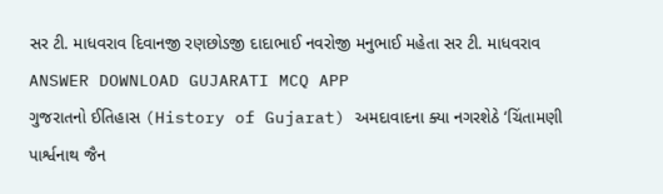સર ટી. માધવરાવ દિવાનજી રણછોડજી દાદાભાઈ નવરોજી મનુભાઈ મહેતા સર ટી. માધવરાવ ANSWER DOWNLOAD GUJARATI MCQ APP
ગુજરાતનો ઈતિહાસ (History of Gujarat) અમદાવાદના ક્યા નગરશેઠે ‘ચિંતામણી પાર્શ્વનાથ જૈન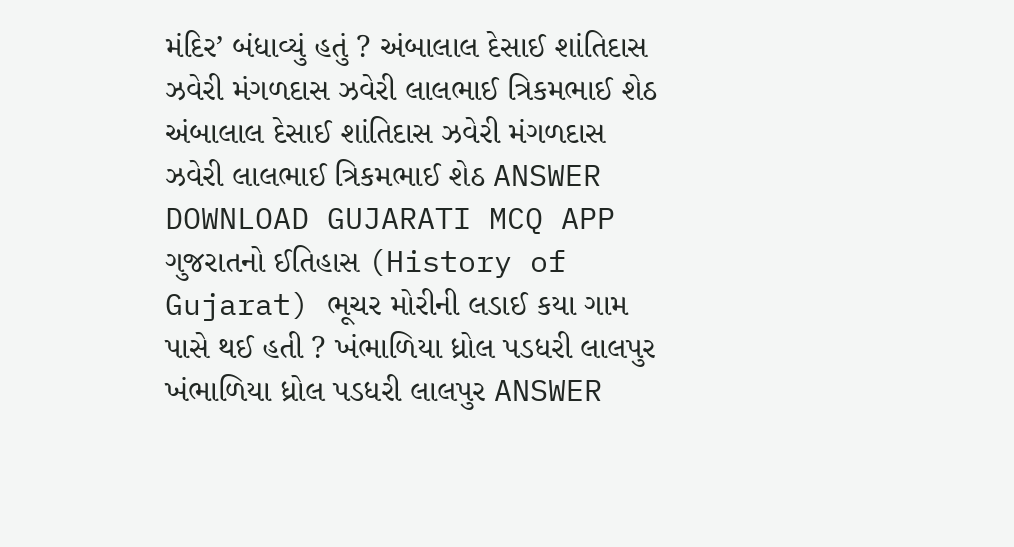મંદિર’ બંધાવ્યું હતું ? અંબાલાલ દેસાઈ શાંતિદાસ ઝવેરી મંગળદાસ ઝવેરી લાલભાઈ ત્રિકમભાઈ શેઠ અંબાલાલ દેસાઈ શાંતિદાસ ઝવેરી મંગળદાસ ઝવેરી લાલભાઈ ત્રિકમભાઈ શેઠ ANSWER DOWNLOAD GUJARATI MCQ APP
ગુજરાતનો ઈતિહાસ (History of Gujarat) ભૂચર મોરીની લડાઈ કયા ગામ પાસે થઈ હતી ? ખંભાળિયા ધ્રોલ પડધરી લાલપુર ખંભાળિયા ધ્રોલ પડધરી લાલપુર ANSWER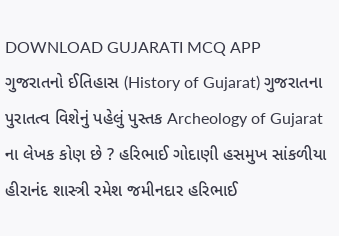DOWNLOAD GUJARATI MCQ APP
ગુજરાતનો ઈતિહાસ (History of Gujarat) ગુજરાતના પુરાતત્વ વિશેનું પહેલું પુસ્તક Archeology of Gujarat ના લેખક કોણ છે ? હરિભાઈ ગોદાણી હસમુખ સાંકળીયા હીરાનંદ શાસ્ત્રી રમેશ જમીનદાર હરિભાઈ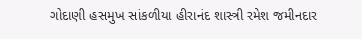ગોદાણી હસમુખ સાંકળીયા હીરાનંદ શાસ્ત્રી રમેશ જમીનદાર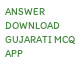ANSWER DOWNLOAD GUJARATI MCQ APP